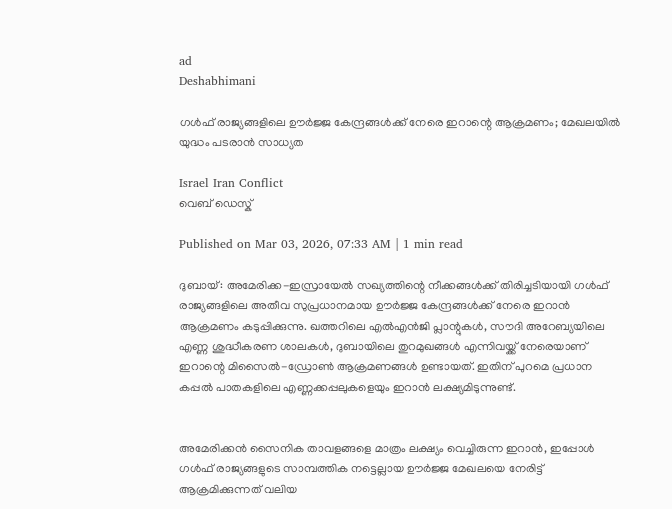ad
Deshabhimani

ഗൾഫ് രാജ്യങ്ങളിലെ ഊർജ്ജ കേന്ദ്രങ്ങൾക്ക് നേരെ ഇറാന്റെ ആക്രമണം; മേഖലയിൽ യുദ്ധം പടരാൻ സാധ്യത

Israel Iran Conflict
വെബ് ഡെസ്ക്

Published on Mar 03, 2026, 07:33 AM | 1 min read

ദുബായ്: അമേരിക്ക-ഇസ്രായേൽ സഖ്യത്തിന്റെ നീക്കങ്ങൾക്ക് തിരിച്ചടിയായി ഗൾഫ് രാജ്യങ്ങളിലെ അതീവ സുപ്രധാനമായ ഊർജ്ജ കേന്ദ്രങ്ങൾക്ക് നേരെ ഇറാൻ ആക്രമണം കടുപ്പിക്കുന്നു. ഖത്തറിലെ എൽഎൻജി പ്ലാന്റുകൾ, സൗദി അറേബ്യയിലെ എണ്ണ ശുദ്ധീകരണ ശാലകൾ, ദുബായിലെ തുറമുഖങ്ങൾ എന്നിവയ്ക്ക് നേരെയാണ് ഇറാന്റെ മിസൈൽ-ഡ്രോൺ ആക്രമണങ്ങൾ ഉണ്ടായത്. ഇതിന് പുറമെ പ്രധാന കപ്പൽ പാതകളിലെ എണ്ണക്കപ്പലുകളെയും ഇറാൻ ലക്ഷ്യമിടുന്നുണ്ട്.


അമേരിക്കൻ സൈനിക താവളങ്ങളെ മാത്രം ലക്ഷ്യം വെച്ചിരുന്ന ഇറാൻ, ഇപ്പോൾ ഗൾഫ് രാജ്യങ്ങളുടെ സാമ്പത്തിക നട്ടെല്ലായ ഊർജ്ജ മേഖലയെ നേരിട്ട് ആക്രമിക്കുന്നത് വലിയ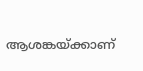ആശങ്കയ്ക്കാണ്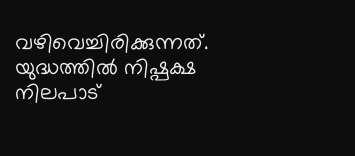വഴിവെച്ചിരിക്കുന്നത്. യുദ്ധത്തിൽ നിഷ്പക്ഷ നിലപാട്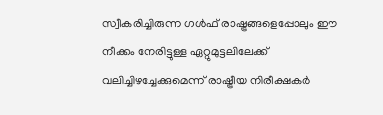സ്വീകരിച്ചിരുന്ന ഗൾഫ് രാഷ്ട്രങ്ങളെപ്പോലും ഈ നീക്കം നേരിട്ടുള്ള ഏറ്റുമുട്ടലിലേക്ക് വലിച്ചിഴച്ചേക്കുമെന്ന് രാഷ്ട്രീയ നിരീക്ഷകർ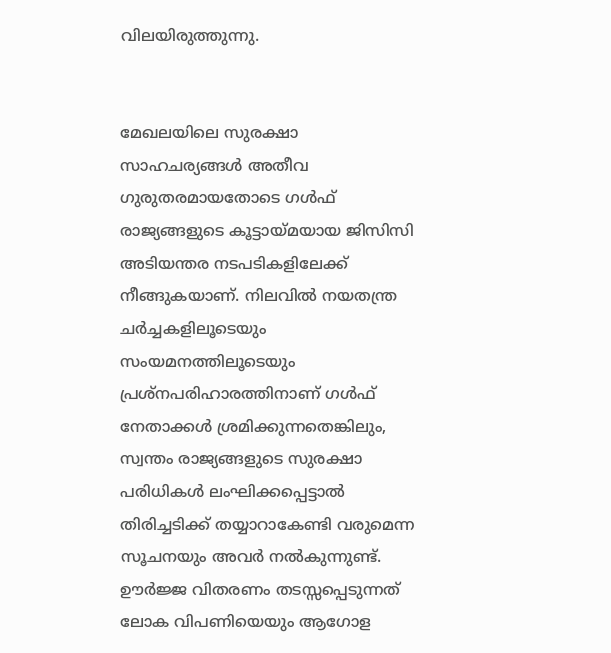വിലയിരുത്തുന്നു.


മേഖലയിലെ സുരക്ഷാ സാഹചര്യങ്ങൾ അതീവ ഗുരുതരമായതോടെ ഗൾഫ് രാജ്യങ്ങളുടെ കൂട്ടായ്മയായ ജിസിസി അടിയന്തര നടപടികളിലേക്ക് നീങ്ങുകയാണ്. നിലവിൽ നയതന്ത്ര ചർച്ചകളിലൂടെയും സംയമനത്തിലൂടെയും പ്രശ്നപരിഹാരത്തിനാണ് ഗൾഫ് നേതാക്കൾ ശ്രമിക്കുന്നതെങ്കിലും, സ്വന്തം രാജ്യങ്ങളുടെ സുരക്ഷാ പരിധികൾ ലംഘിക്കപ്പെട്ടാൽ തിരിച്ചടിക്ക് തയ്യാറാകേണ്ടി വരുമെന്ന സൂചനയും അവർ നൽകുന്നുണ്ട്. ഊർജ്ജ വിതരണം തടസ്സപ്പെടുന്നത് ലോക വിപണിയെയും ആഗോള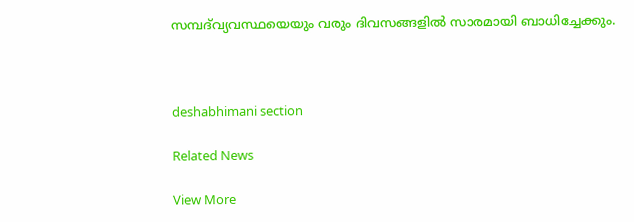സമ്പദ്‌വ്യവസ്ഥയെയും വരും ദിവസങ്ങളിൽ സാരമായി ബാധിച്ചേക്കും.



deshabhimani section

Related News

View More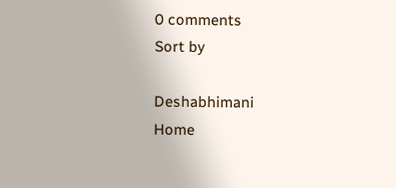0 comments
Sort by

Deshabhimani
Home